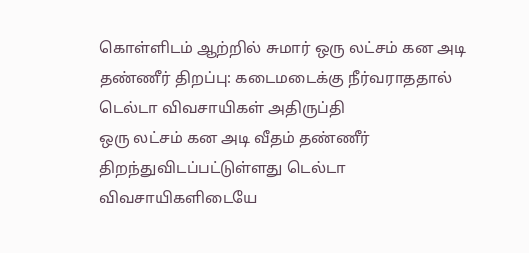கொள்ளிடம் ஆற்றில் சுமார் ஒரு லட்சம் கன அடி தண்ணீர் திறப்பு: கடைமடைக்கு நீர்வராததால் டெல்டா விவசாயிகள் அதிருப்தி
ஒரு லட்சம் கன அடி வீதம் தண்ணீர் திறந்துவிடப்பட்டுள்ளது டெல்டா விவசாயிகளிடையே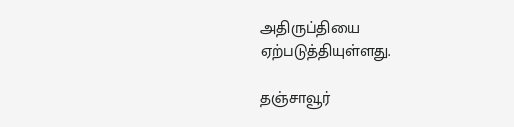அதிருப்தியை ஏற்படுத்தியுள்ளது.

தஞ்சாவூர்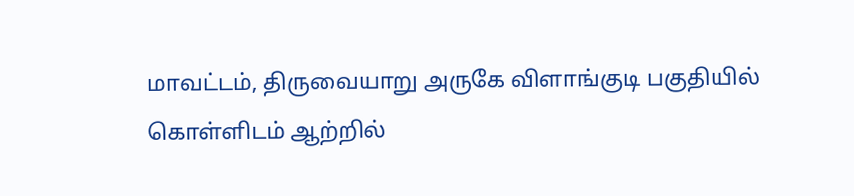மாவட்டம், திருவையாறு அருகே விளாங்குடி பகுதியில் கொள்ளிடம் ஆற்றில்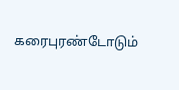கரைபுரண்டோடும்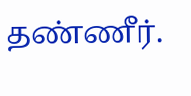தண்ணீர்.